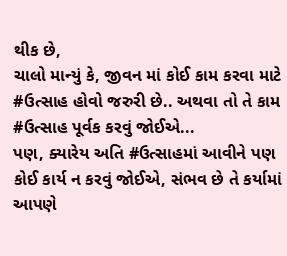થીક છે,
ચાલો માન્યું કે, જીવન માં કોઈ કામ કરવા માટે #ઉત્સાહ હોવો જરુરી છે.. અથવા તો તે કામ #ઉત્સાહ પૂર્વક કરવું જોઈએ...
પણ, ક્યારેય અતિ #ઉત્સાહમાં આવીને પણ કોઈ કાર્ય ન કરવું જોઈએ, સંભવ છે તે કર્યામાં આપણે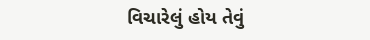વિચારેલું હોય તેવું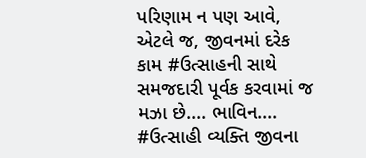પરિણામ ન પણ આવે,
એટલે જ, જીવનમાં દરેક કામ #ઉત્સાહની સાથે સમજદારી પૂર્વક કરવામાં જ મઝા છે.... ભાવિન....
#ઉત્સાહી વ્યક્તિ જીવના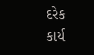દરેક કાર્ય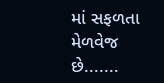માં સફળતા મેળવેજ છે.......